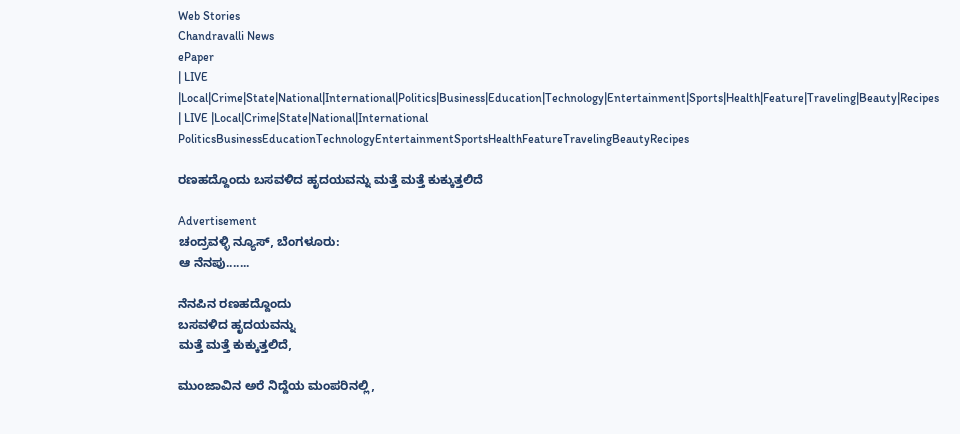Web Stories
Chandravalli News
ePaper
| LIVE |Local|Crime|State|National|International|Politics|Business|Education|Technology|Entertainment|Sports|Health|Feature|Traveling|Beauty|Recipes
| LIVE |Local|Crime|State|National|International
PoliticsBusinessEducationTechnologyEntertainmentSportsHealthFeatureTravelingBeautyRecipes

ರಣಹದ್ದೊಂದು ಬಸವಳಿದ ಹೃದಯವನ್ನು ಮತ್ತೆ ಮತ್ತೆ ಕುಕ್ಕುತ್ತಲಿದೆ

Advertisement
ಚಂದ್ರವಳ್ಳಿ ನ್ಯೂಸ್, ಬೆಂಗಳೂರು:
ಆ ನೆನಪು.......

ನೆನಪಿನ ರಣಹದ್ದೊಂದು
ಬಸವಳಿದ ಹೃದಯವನ್ನು
ಮತ್ತೆ ಮತ್ತೆ ಕುಕ್ಕುತ್ತಲಿದೆ,

ಮುಂಜಾವಿನ ಅರೆ ನಿದ್ದೆಯ ಮಂಪರಿನಲ್ಲಿ,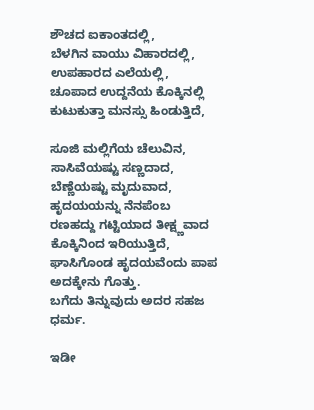ಶೌಚದ ಐಕಾಂತದಲ್ಲಿ,
ಬೆಳಗಿನ ವಾಯು ವಿಹಾರದಲ್ಲಿ,
ಉಪಹಾರದ ಎಲೆಯಲ್ಲಿ,
ಚೂಪಾದ ಉದ್ದನೆಯ ಕೊಕ್ಕಿನಲ್ಲಿ ಕುಟುಕುತ್ತಾ ಮನಸ್ಸು ಹಿಂಡುತ್ತಿದೆ,

ಸೂಜಿ ಮಲ್ಲಿಗೆಯ ಚೆಲುವಿನ,
ಸಾಸಿವೆಯಷ್ಟು ಸಣ್ಣದಾದ,
ಬೆಣ್ಣೆಯಷ್ಟು ಮೃದುವಾದ,
ಹೃದಯಯನ್ನು ನೆನಪೆಂಬ ರಣಹದ್ದು ಗಟ್ಟಿಯಾದ ತೀಕ್ಷ್ಣವಾದ ಕೊಕ್ಕಿನಿಂದ ಇರಿಯುತ್ತಿದೆ,
ಘಾಸಿಗೊಂಡ ಹೃದಯವೆಂದು ಪಾಪ ಅದಕ್ಕೇನು ಗೊತ್ತು.
ಬಗೆದು ತಿನ್ನುವುದು ಅದರ ಸಹಜ ಧರ್ಮ.

ಇಡೀ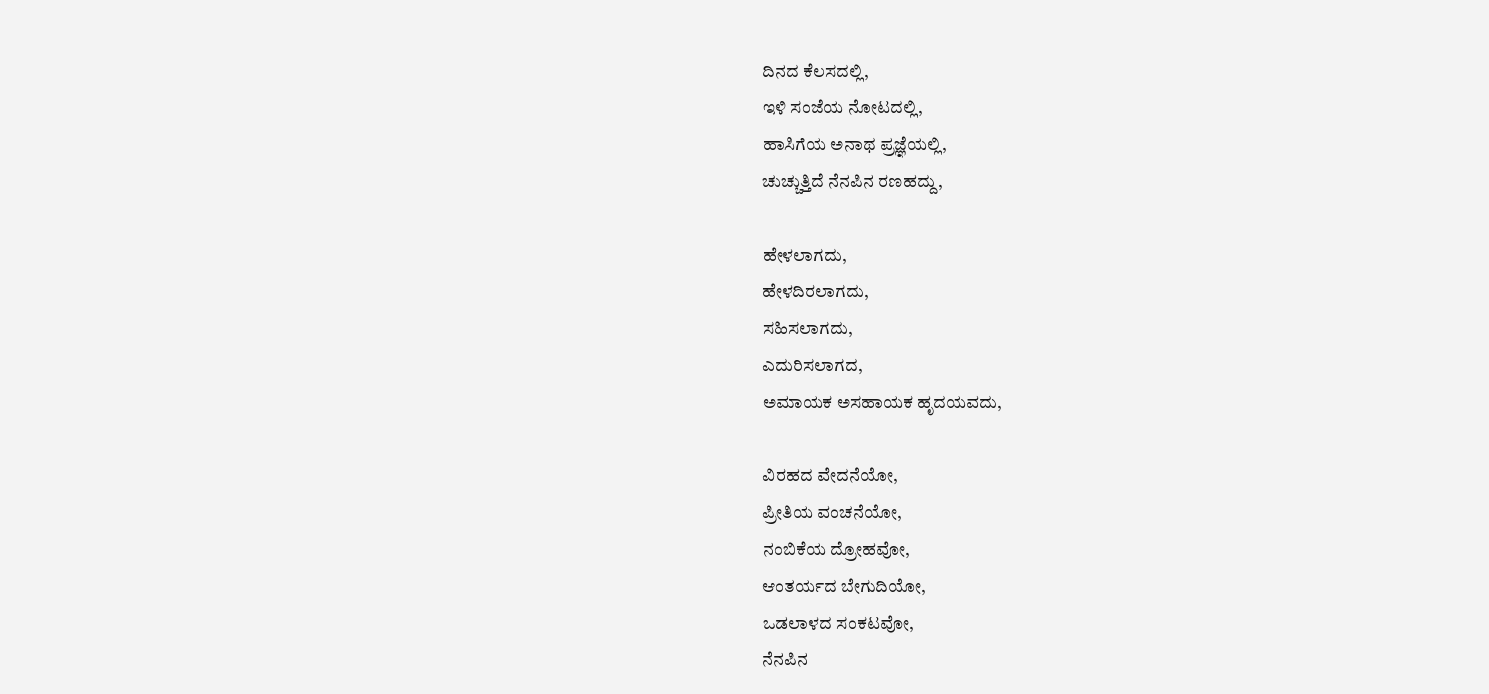ದಿನದ ಕೆಲಸದಲ್ಲಿ,
ಇಳಿ ಸಂಜೆಯ ನೋಟದಲ್ಲಿ,
ಹಾಸಿಗೆಯ ಅನಾಥ ಪ್ರಜ್ಞೆಯಲ್ಲಿ,
ಚುಚ್ಚುತ್ತಿದೆ ನೆನಪಿನ ರಣಹದ್ದು,

ಹೇಳಲಾಗದು,
ಹೇಳದಿರಲಾಗದು,
ಸಹಿಸಲಾಗದು,
ಎದುರಿಸಲಾಗದ,
ಅಮಾಯಕ ಅಸಹಾಯಕ ಹೃದಯವದು,

ವಿರಹದ ವೇದನೆಯೋ,
ಪ್ರೀತಿಯ ವಂಚನೆಯೋ,
ನಂಬಿಕೆಯ ದ್ರೋಹವೋ,
ಆಂತರ್ಯದ ಬೇಗುದಿಯೋ,
ಒಡಲಾಳದ ಸಂಕಟವೋ,
ನೆನಪಿನ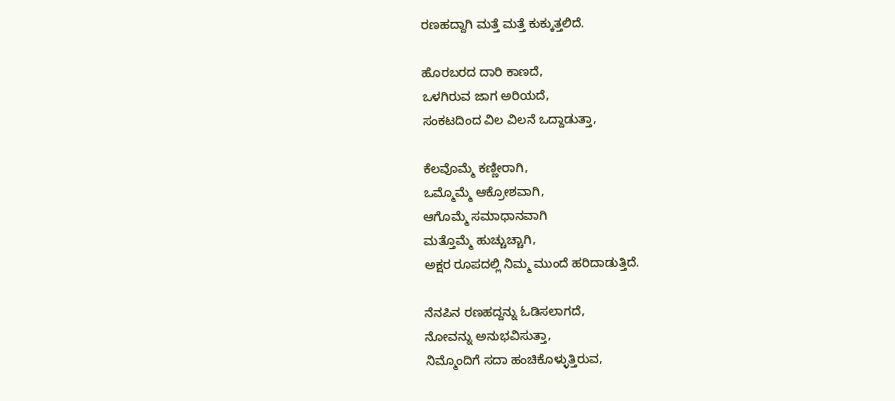ರಣಹದ್ದಾಗಿ ಮತ್ತೆ ಮತ್ತೆ ಕುಕ್ಕುತ್ತಲಿದೆ.

ಹೊರಬರದ ದಾರಿ ಕಾಣದೆ,
ಒಳಗಿರುವ ಜಾಗ ಅರಿಯದೆ,
ಸಂಕಟದಿಂದ ವಿಲ ವಿಲನೆ ಒದ್ದಾಡುತ್ತಾ,

ಕೆಲವೊಮ್ಮೆ ಕಣ್ಣೀರಾಗಿ,
ಒಮ್ಮೊಮ್ಮೆ ಆಕ್ರೋಶವಾಗಿ,
ಆಗೊಮ್ಮೆ ಸಮಾಧಾನವಾಗಿ
ಮತ್ತೊಮ್ಮೆ ಹುಚ್ಚುಚ್ಚಾಗಿ,
ಅಕ್ಷರ ರೂಪದಲ್ಲಿ ನಿಮ್ಮ ಮುಂದೆ ಹರಿದಾಡುತ್ತಿದೆ.

ನೆನಪಿನ ರಣಹದ್ದನ್ನು ಓಡಿಸಲಾಗದೆ,
ನೋವನ್ನು ಅನುಭವಿಸುತ್ತಾ,
ನಿಮ್ಮೊಂದಿಗೆ ಸದಾ ಹಂಚಿಕೊಳ್ಳುತ್ತಿರುವ,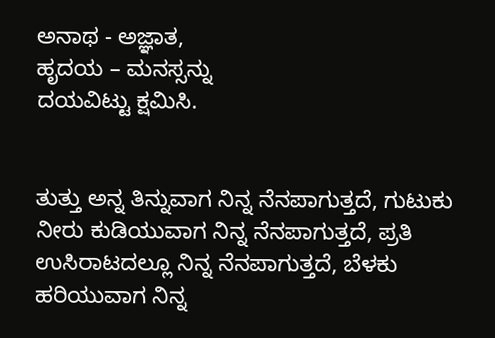ಅನಾಥ - ಅಜ್ಞಾತ,
ಹೃದಯ – ಮನಸ್ಸನ್ನು
ದಯವಿಟ್ಟು ಕ್ಷಮಿಸಿ.


ತುತ್ತು ಅನ್ನ ತಿನ್ನುವಾಗ ನಿನ್ನ ನೆನಪಾಗುತ್ತದೆ, ಗುಟುಕು ನೀರು ಕುಡಿಯುವಾಗ ನಿನ್ನ ನೆನಪಾಗುತ್ತದೆ, ಪ್ರತಿ ಉಸಿರಾಟದಲ್ಲೂ ನಿನ್ನ ನೆನಪಾಗುತ್ತದೆ, ಬೆಳಕು ಹರಿಯುವಾಗ ನಿನ್ನ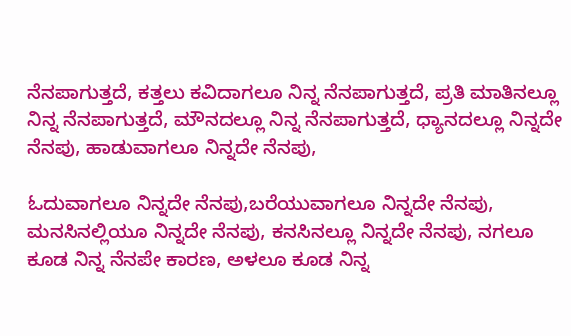ನೆನಪಾಗುತ್ತದೆ, ಕತ್ತಲು ಕವಿದಾಗಲೂ ನಿನ್ನ ನೆನಪಾಗುತ್ತದೆ, ಪ್ರತಿ ಮಾತಿನಲ್ಲೂ ನಿನ್ನ ನೆನಪಾಗುತ್ತದೆ, ಮೌನದಲ್ಲೂ ನಿನ್ನ ನೆನಪಾಗುತ್ತದೆ, ಧ್ಯಾನದಲ್ಲೂ ನಿನ್ನದೇ ನೆನಪು, ಹಾಡುವಾಗಲೂ ನಿನ್ನದೇ ನೆನಪು,

ಓದುವಾಗಲೂ ನಿನ್ನದೇ ನೆನಪು,ಬರೆಯುವಾಗಲೂ ನಿನ್ನದೇ ನೆನಪು, ಮನಸಿನಲ್ಲಿಯೂ ನಿನ್ನದೇ ನೆನಪು, ಕನಸಿನಲ್ಲೂ ನಿನ್ನದೇ ನೆನಪು, ನಗಲೂ ಕೂಡ ನಿನ್ನ ನೆನಪೇ ಕಾರಣ, ಅಳಲೂ ಕೂಡ ನಿನ್ನ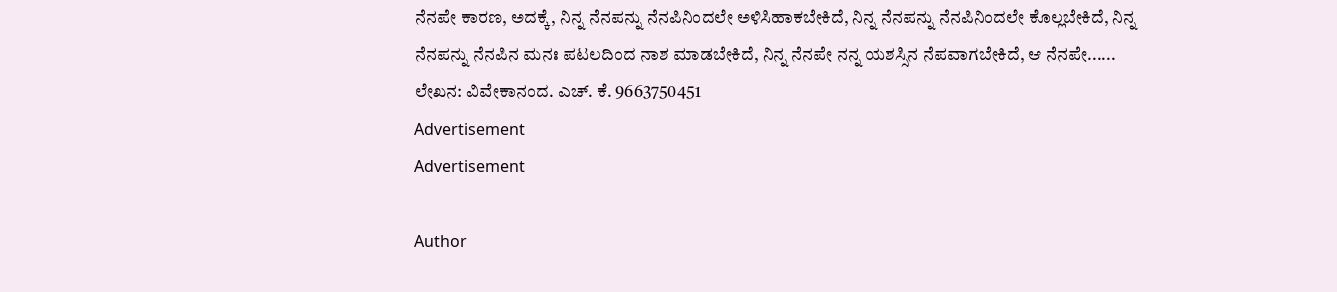ನೆನಪೇ ಕಾರಣ, ಅದಕ್ಕೆ, ನಿನ್ನ ನೆನಪನ್ನು ನೆನಪಿನಿಂದಲೇ ಅಳಿಸಿಹಾಕಬೇಕಿದೆ, ನಿನ್ನ ನೆನಪನ್ನು ನೆನಪಿನಿಂದಲೇ ಕೊಲ್ಲಬೇಕಿದೆ, ನಿನ್ನ ನೆನಪನ್ನು ನೆನಪಿನ ಮನಃ ಪಟಲದಿಂದ ನಾಶ ಮಾಡಬೇಕಿದೆ, ನಿನ್ನ ನೆನಪೇ ನನ್ನ ಯಶಸ್ಸಿನ ನೆಪವಾಗಬೇಕಿದೆ, ಆ ನೆನಪೇ......
ಲೇಖನ: ವಿವೇಕಾನಂದ. ಎಚ್. ಕೆ. 9663750451
Advertisement
Advertisement

Author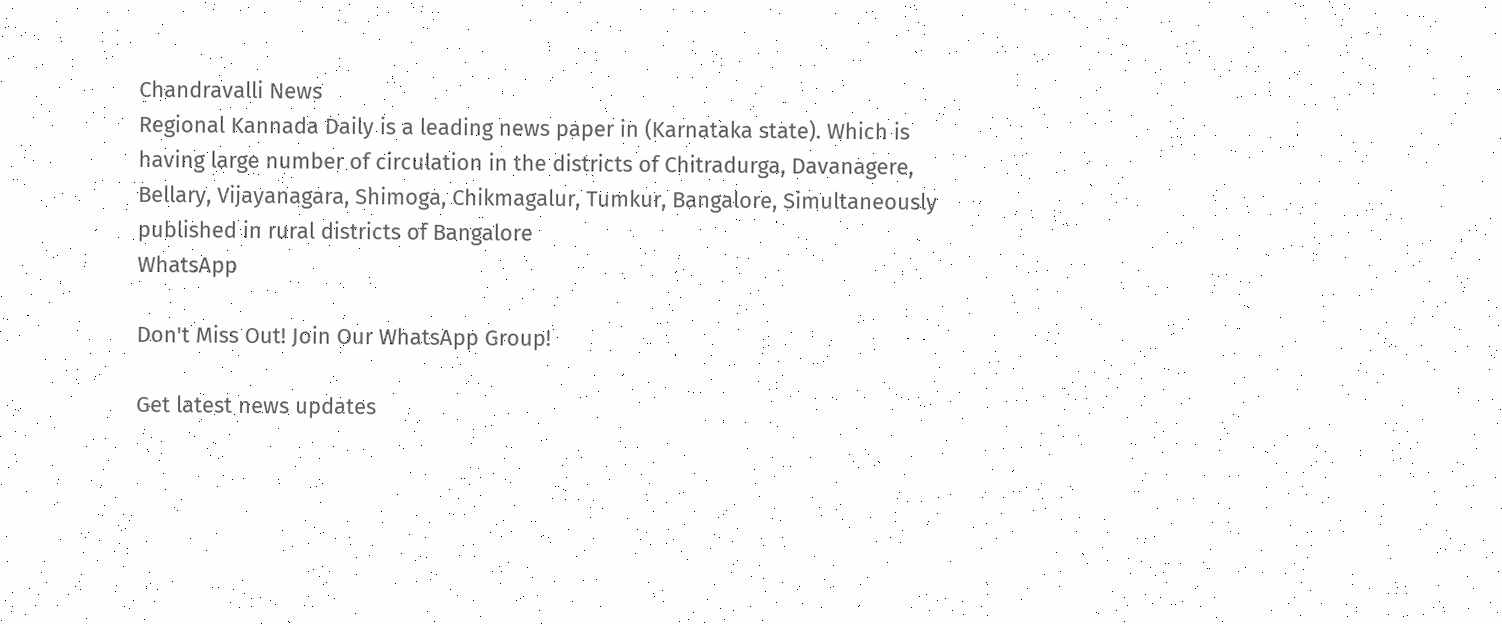Chandravalli News
Regional Kannada Daily is a leading news paper in (Karnataka state). Which is having large number of circulation in the districts of Chitradurga, Davanagere, Bellary, Vijayanagara, Shimoga, Chikmagalur, Tumkur, Bangalore, Simultaneously published in rural districts of Bangalore
WhatsApp

Don't Miss Out! Join Our WhatsApp Group!

Get latest news updates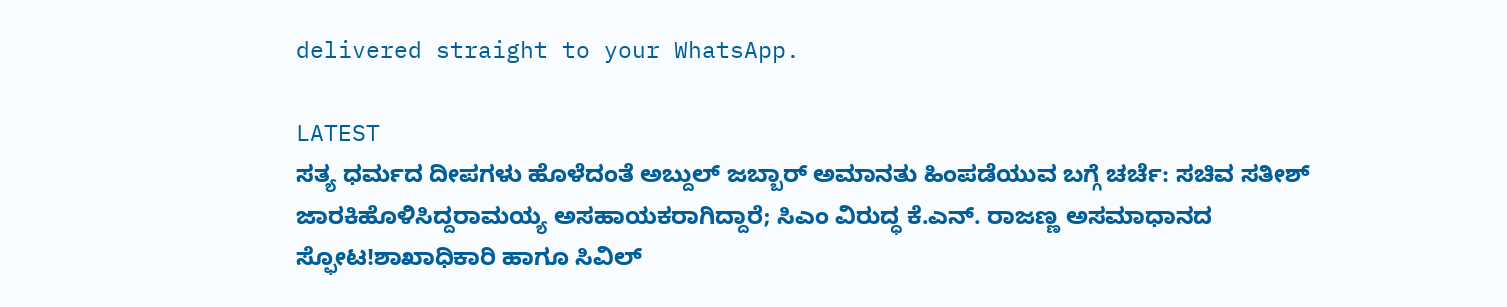delivered straight to your WhatsApp.

LATEST
ಸತ್ಯ ಧರ್ಮದ ದೀಪಗಳು ಹೊಳೆದಂತೆ ಅಬ್ದುಲ್ ಜಬ್ಬಾರ್ ಅಮಾನತು ಹಿಂಪಡೆಯುವ ಬಗ್ಗೆ ಚರ್ಚೆ: ಸಚಿವ ಸತೀಶ್ ಜಾರಕಿಹೊಳಿಸಿದ್ದರಾಮಯ್ಯ ಅಸಹಾಯಕರಾಗಿದ್ದಾರೆ; ಸಿಎಂ ವಿರುದ್ಧ ಕೆ.ಎನ್. ರಾಜಣ್ಣ ಅಸಮಾಧಾನದ ಸ್ಫೋಟ!ಶಾಖಾಧಿಕಾರಿ ಹಾಗೂ ಸಿವಿಲ್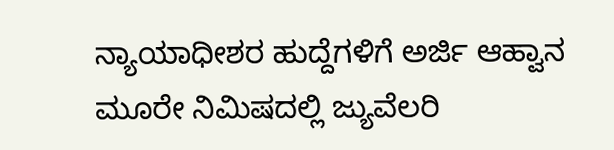ನ್ಯಾಯಾಧೀಶರ ಹುದ್ದೆಗಳಿಗೆ ಅರ್ಜಿ ಆಹ್ವಾನ ಮೂರೇ ನಿಮಿಷದಲ್ಲಿ ಜ್ಯುವೆಲರಿ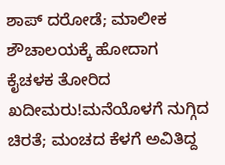ಶಾಪ್ ದರೋಡೆ; ಮಾಲೀಕ ಶೌಚಾಲಯಕ್ಕೆ ಹೋದಾಗ ಕೈಚಳಕ ತೋರಿದ ಖದೀಮರು!ಮನೆಯೊಳಗೆ ನುಗ್ಗಿದ ಚಿರತೆ; ಮಂಚದ ಕೆಳಗೆ ಅವಿತಿದ್ದ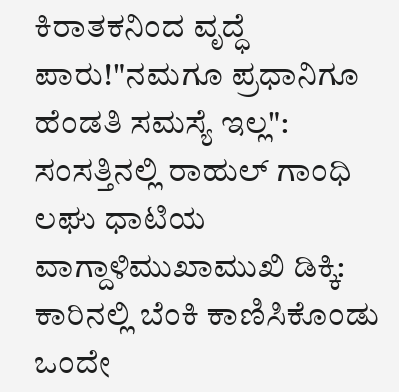ಕಿರಾತಕನಿಂದ ವೃದ್ಧೆ ಪಾರು!"ನಮಗೂ ಪ್ರಧಾನಿಗೂ ಹೆಂಡತಿ ಸಮಸ್ಯೆ ಇಲ್ಲ": ಸಂಸತ್ತಿನಲ್ಲಿ ರಾಹುಲ್ ಗಾಂಧಿ ಲಘು ಧಾಟಿಯ ವಾಗ್ದಾಳಿಮುಖಾಮುಖಿ ಡಿಕ್ಕಿ: ಕಾರಿನಲ್ಲಿ ಬೆಂಕಿ ಕಾಣಿಸಿಕೊಂಡು ಒಂದೇ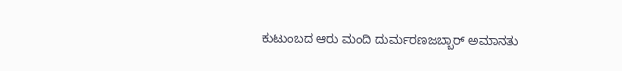ಕುಟುಂಬದ ಆರು ಮಂದಿ ದುರ್ಮರಣಜಬ್ಬಾರ್ ಅಮಾನತು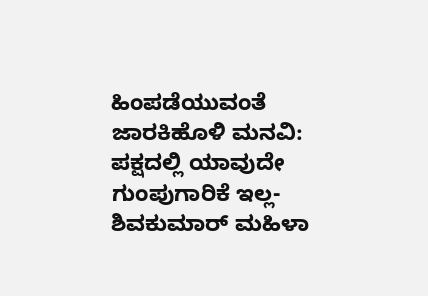ಹಿಂಪಡೆಯುವಂತೆ ಜಾರಕಿಹೊಳಿ ಮನವಿ: ಪಕ್ಷದಲ್ಲಿ ಯಾವುದೇ ಗುಂಪುಗಾರಿಕೆ ಇಲ್ಲ-ಶಿವಕುಮಾರ್ ಮಹಿಳಾ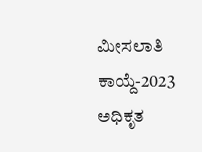ಮೀಸಲಾತಿ ಕಾಯ್ದೆ-2023 ಅಧಿಕೃತ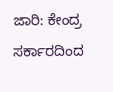ಜಾರಿ: ಕೇಂದ್ರ ಸರ್ಕಾರದಿಂದ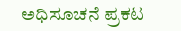ಅಧಿಸೂಚನೆ ಪ್ರಕಟ